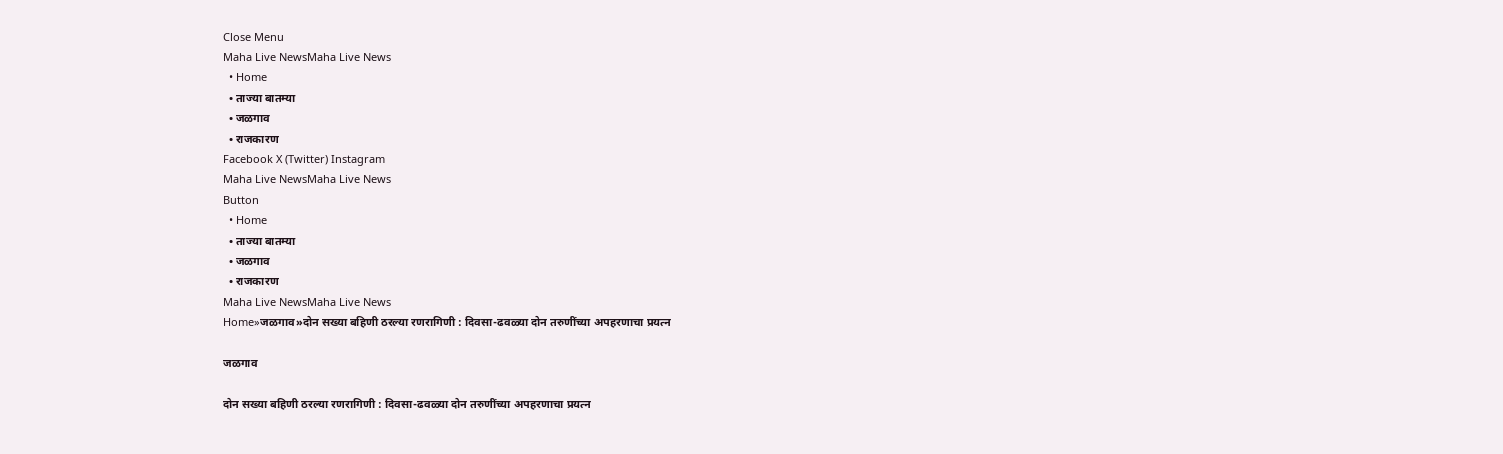Close Menu
Maha Live NewsMaha Live News
  • Home
  • ताज्या बातम्या
  • जळगाव
  • राजकारण
Facebook X (Twitter) Instagram
Maha Live NewsMaha Live News
Button
  • Home
  • ताज्या बातम्या
  • जळगाव
  • राजकारण
Maha Live NewsMaha Live News
Home»जळगाव»दोन सख्या बहिणी ठरल्या रणरागिणी : दिवसा-ढवळ्या दोन तरुणींच्या अपहरणाचा प्रयत्न

जळगाव

दोन सख्या बहिणी ठरल्या रणरागिणी : दिवसा-ढवळ्या दोन तरुणींच्या अपहरणाचा प्रयत्न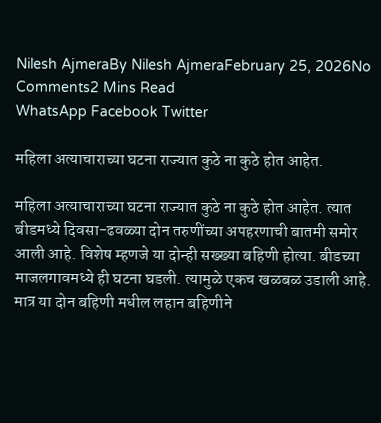Nilesh AjmeraBy Nilesh AjmeraFebruary 25, 2026No Comments2 Mins Read
WhatsApp Facebook Twitter

महिला अत्याचाराच्या घटना राज्यात कुठे ना कुठे होत आहेत.

महिला अत्याचाराच्या घटना राज्यात कुठे ना कुठे होत आहेत. त्यात बीडमध्ये दिवसा-ढवळ्या दोन तरुणींच्या अपहरणाची बातमी समोर आली आहे. विशेष म्हणजे या दोन्ही सख्ख्या बहिणी होत्या. बीडच्या माजलगावमध्ये ही घटना घडली. त्यामुळे एकच खळबळ उडाली आहे. मात्र या दोन बहिणी मधील लहान बहिणीने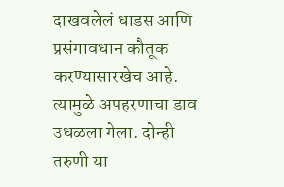दाखवलेलं धाडस आणि प्रसंगावधान कौतूक करण्यासारखेच आहे. त्यामुळे अपहरणाचा डाव उधळला गेला. दोन्ही तरुणी या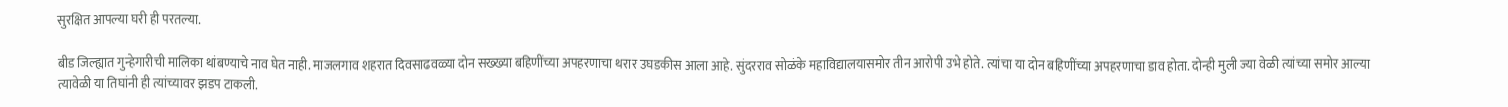सुरक्षित आपल्या घरी ही परतल्या.

बीड जिल्ह्यात गुन्हेगारीची मालिका थांबण्याचे नाव घेत नाही. माजलगाव शहरात दिवसाढवळ्या दोन सख्ख्या बहिणींच्या अपहरणाचा थरार उघडकीस आला आहे. सुंदरराव सोळंके महाविद्यालयासमोर तीन आरोपी उभे होते. त्यांचा या दोन बहिणींच्या अपहरणाचा डाव होता. दोन्ही मुली ज्या वेळी त्यांच्या समोर आल्या त्यावेळी या तिघांनी ही त्यांच्यावर झडप टाकली.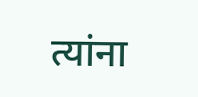त्यांना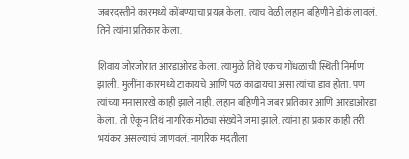जबरदस्तीने कारमध्ये कोंबण्याचा प्रयत्न केला. त्याच वेळी लहान बहिणीने डोकं लावलं. तिने त्यांना प्रतिकार केला.

शिवाय जोरजोरात आरडाओरड केला. त्यामुळे तिथे एकच गोंधळाची स्थिती निर्माण झाली. मुलींना कारमध्ये टाकायचे आणि पळ काढायचा असा त्यांचा डाव होता. पण त्यांच्या मनासारखे काही झाले नाही. लहान बहिणीने जबर प्रतिकार आणि आरडाओरडा केला. तो ऐकून तिथं नागरिक मोठ्या संख्येने जमा झाले. त्यांना हा प्रकार काही तरी भयंकर असल्याचं जाणवलं. नागरिक मदतीला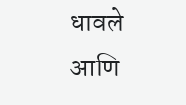धावले आणि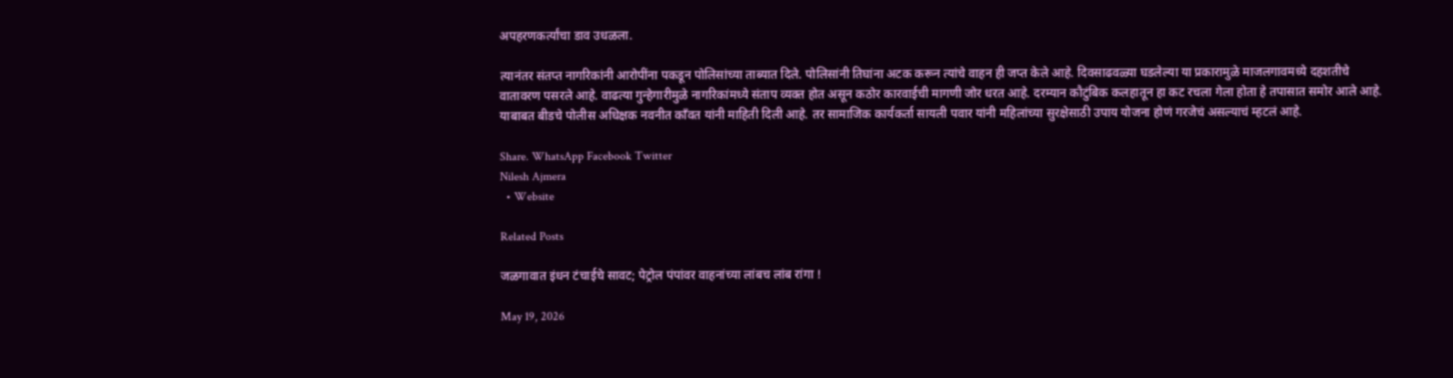अपहरणकर्त्यांचा डाव उधळला.

त्यानंतर संतप्त नागरिकांनी आरोपींना पकडून पोलिसांच्या ताब्यात दिले. पोलिसांनी तिघांना अटक करून त्यांचे वाहन ही जप्त केले आहे. दिवसाढवळ्या घडलेल्या या प्रकारामुळे माजलगावमध्ये दहशतीचे वातावरण पसरले आहे. वाढत्या गुन्हेगारीमुळे नागरिकांमध्ये संताप व्यक्त होत असून कठोर कारवाईची मागणी जोर धरत आहे. दरम्यान कौटुंबिक कलहातून हा कट रचला गेला होता हे तपासात समोर आले आहे. याबाबत बीडचे पोलीस अधिक्षक नवनीत काँवत यांनी माहिती दिली आहे. तर सामाजिक कार्यकर्ता सायली पवार यांनी महिलांच्या सुरक्षेसाठी उपाय योजना होणं गरजेचं असल्याचं म्हटलं आहे.

Share. WhatsApp Facebook Twitter
Nilesh Ajmera
  • Website

Related Posts

जळगावात इंधन टंचाईचे सावट; पेट्रोल पंपांवर वाहनांच्या लांबच लांब रांगा !

May 19, 2026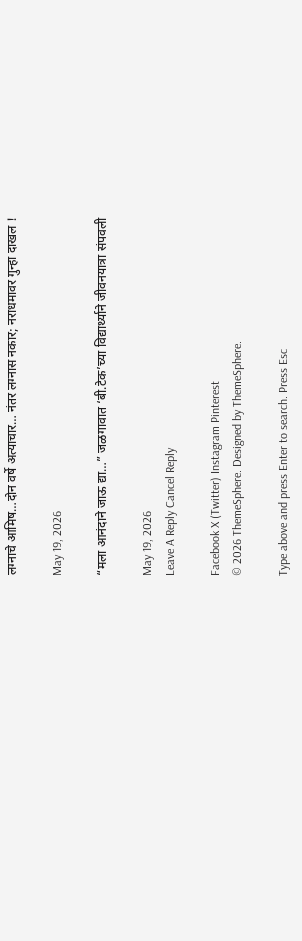लग्नाचे आमिष…दोन वर्षे अत्याचार… नंतर लग्नास नकार; नराधमावर गुन्हा दाखल !

May 19, 2026

“मला आनंदाने जाऊ द्या…” जळगावात ‘बी.टेक’च्या विद्यार्थ्याने जीवनयात्रा संपवली

May 19, 2026
Leave A Reply Cancel Reply

Facebook X (Twitter) Instagram Pinterest
© 2026 ThemeSphere. Designed by ThemeSphere.

Type above and press Enter to search. Press Esc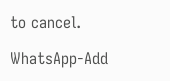to cancel.

WhatsApp-Add